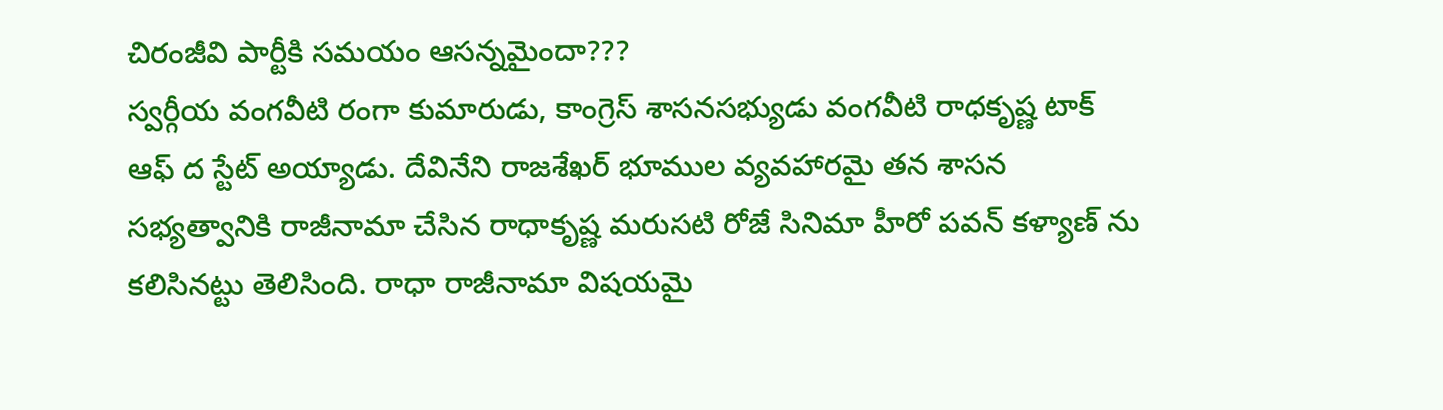చిరంజీవి పార్టీకి సమయం ఆసన్నమైందా???
స్వర్గీయ వంగవీటి రంగా కుమారుడు, కాంగ్రెస్ శాసనసభ్యుడు వంగవీటి రాధకృష్ణ టాక్ ఆఫ్ ద స్టేట్ అయ్యాడు. దేవినేని రాజశేఖర్ భూముల వ్యవహారమై తన శాసన సభ్యత్వానికి రాజీనామా చేసిన రాధాకృష్ణ మరుసటి రోజే సినిమా హీరో పవన్ కళ్యాణ్ ను కలిసినట్టు తెలిసింది. రాధా రాజీనామా విషయమై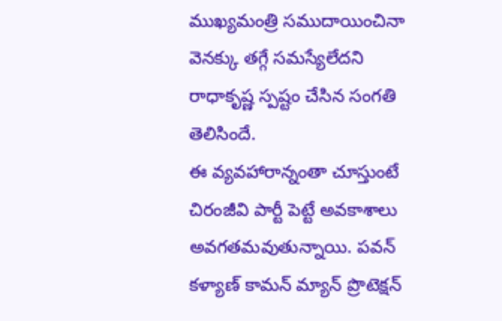ముఖ్యమంత్రి సముదాయించినా వెనక్కు తగ్గే సమస్యేలేదని రాధాకృష్ణ స్పష్టం చేసిన సంగతి తెలిసిందే.
ఈ వ్యవహారాన్నంతా చూస్తుంటే చిరంజీవి పార్టీ పెట్టే అవకాశాలు అవగతమవుతున్నాయి. పవన్ కళ్యాణ్ కామన్ మ్యాన్ ప్రొటెక్షన్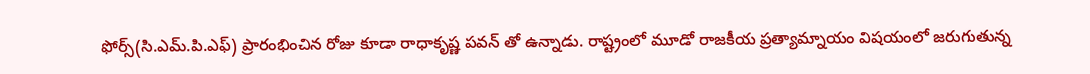ఫోర్స్(సి.ఎమ్.పి.ఎఫ్) ప్రారంభించిన రోజు కూడా రాధాకృష్ణ పవన్ తో ఉన్నాడు. రాష్ట్రంలో మూడో రాజకీయ ప్రత్యామ్నాయం విషయంలో జరుగుతున్న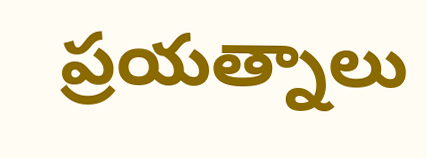ప్రయత్నాలు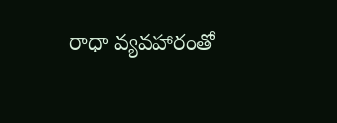రాధా వ్యవహారంతో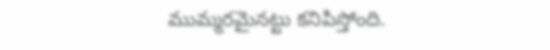ముమ్మరమైనట్టు కనిపిస్తోంది.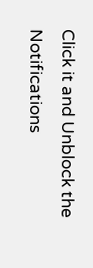Click it and Unblock the Notifications